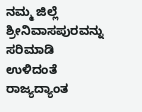ನಮ್ಮ ಜಿಲ್ಲೆ ಶ್ರೀನಿವಾಸಪುರವನ್ನು ಸರಿಮಾಡಿ ಉಳಿದಂತೆ ರಾಜ್ಯದ್ಯಾಂತ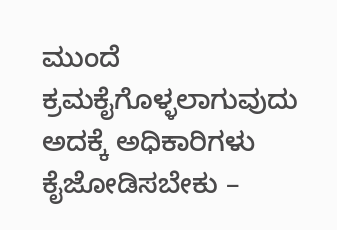ಮುಂದೆ ಕ್ರಮಕೈಗೊಳ್ಳಲಾಗುವುದು ಅದಕ್ಕೆ ಅಧಿಕಾರಿಗಳು ಕೈಜೋಡಿಸಬೇಕು –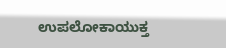ಉಪಲೋಕಾಯುಕ್ತ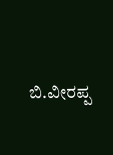ಬಿ.ವೀರಪ್ಪ